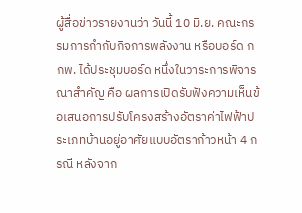ผู้สื่อข่าวรายงานว่า วันนี้ 10 มิ.ย. คณะกรรมการกำกับกิจการพลังงาน หรือบอร์ด กกพ. ได้ประชุมบอร์ด หนึ่งในวาระการพิจารณาสำคัญ คือ ผลการเปิดรับฟังความเห็นข้อเสนอการปรับโครงสร้างอัตราค่าไฟฟ้าประเภทบ้านอยู่อาศัยแบบอัตราก้าวหน้า 4 กรณี หลังจาก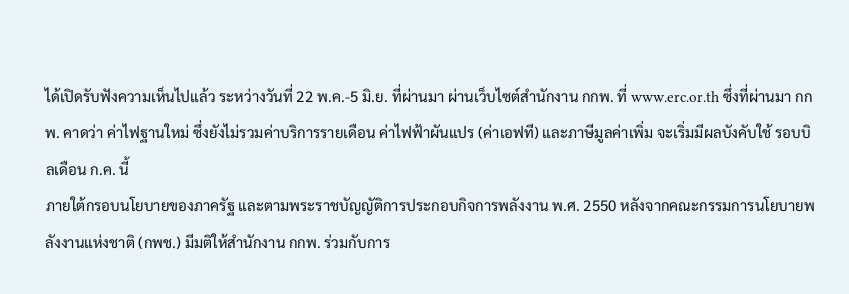ได้เปิดรับฟังความเห็นไปแล้ว ระหว่างวันที่ 22 พ.ค.-5 มิ.ย. ที่ผ่านมา ผ่านเว็บไซต์สำนักงาน กกพ. ที่ www.erc.or.th ซึ่งที่ผ่านมา กกพ. คาดว่า ค่าไฟฐานใหม่ ซึ่งยังไม่รวมค่าบริการรายเดือน ค่าไฟฟ้าผันแปร (ค่าเอฟที) และภาษีมูลค่าเพิ่ม จะเริ่มมีผลบังคับใช้ รอบบิลเดือน ก.ค. นี้
ภายใต้กรอบนโยบายของภาครัฐ และตามพระราชบัญญัติการประกอบกิจการพลังงาน พ.ศ. 2550 หลังจากคณะกรรมการนโยบายพลังงานแห่งชาติ (กพช.) มีมติให้สำนักงาน กกพ. ร่วมกับการ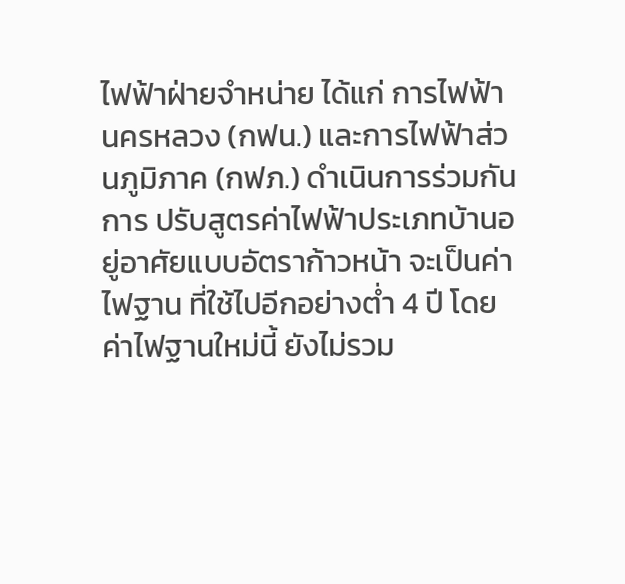ไฟฟ้าฝ่ายจำหน่าย ได้แก่ การไฟฟ้านครหลวง (กฟน.) และการไฟฟ้าส่วนภูมิภาค (กฟภ.) ดำเนินการร่วมกัน
การ ปรับสูตรค่าไฟฟ้าประเภทบ้านอยู่อาศัยแบบอัตราก้าวหน้า จะเป็นค่าไฟฐาน ที่ใช้ไปอีกอย่างต่ำ 4 ปี โดยค่าไฟฐานใหม่นี้ ยังไม่รวม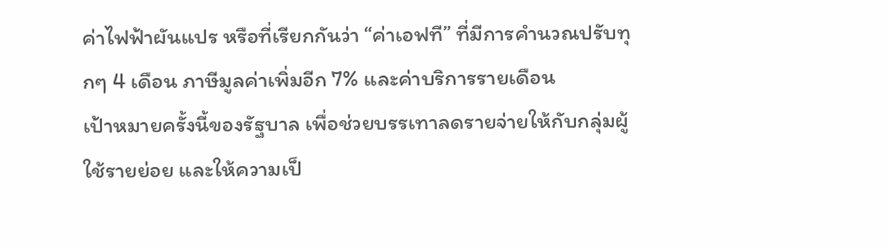ค่าไฟฟ้าผันแปร หรือที่เรียกกันว่า “ค่าเอฟที” ที่มีการคำนวณปรับทุกๆ 4 เดือน ภาษีมูลค่าเพิ่มอีก 7% และค่าบริการรายเดือน
เป้าหมายครั้งนี้ของรัฐบาล เพื่อช่วยบรรเทาลดรายจ่ายให้กับกลุ่มผู้ใช้รายย่อย และให้ความเป็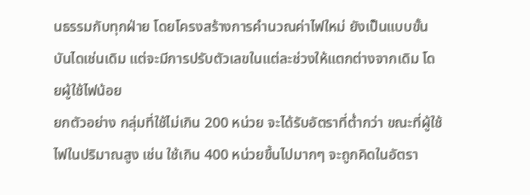นธรรมกับทุกฝ่าย โดยโครงสร้างการคำนวณค่าไฟใหม่ ยังเป็นแบบขั้นบันไดเช่นเดิม แต่จะมีการปรับตัวเลขในแต่ละช่วงให้แตกต่างจากเดิม โดยผู้ใช้ไฟน้อย
ยกตัวอย่าง กลุ่มที่ใช้ไม่เกิน 200 หน่วย จะได้รับอัตราที่ต่ำกว่า ขณะที่ผู้ใช้ไฟในปริมาณสูง เช่น ใช้เกิน 400 หน่วยขึ้นไปมากๆ จะถูกคิดในอัตรา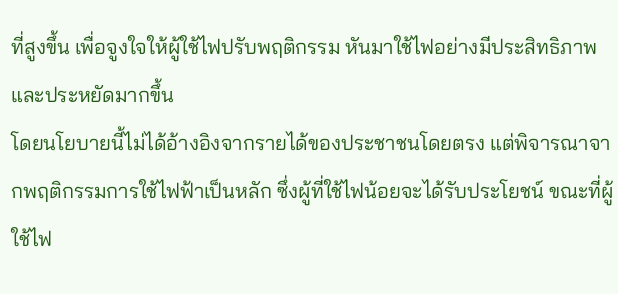ที่สูงขึ้น เพื่อจูงใจให้ผู้ใช้ไฟปรับพฤติกรรม หันมาใช้ไฟอย่างมีประสิทธิภาพและประหยัดมากขึ้น
โดยนโยบายนี้ไม่ได้อ้างอิงจากรายได้ของประชาชนโดยตรง แต่พิจารณาจากพฤติกรรมการใช้ไฟฟ้าเป็นหลัก ซึ่งผู้ที่ใช้ไฟน้อยจะได้รับประโยชน์ ขณะที่ผู้ใช้ไฟ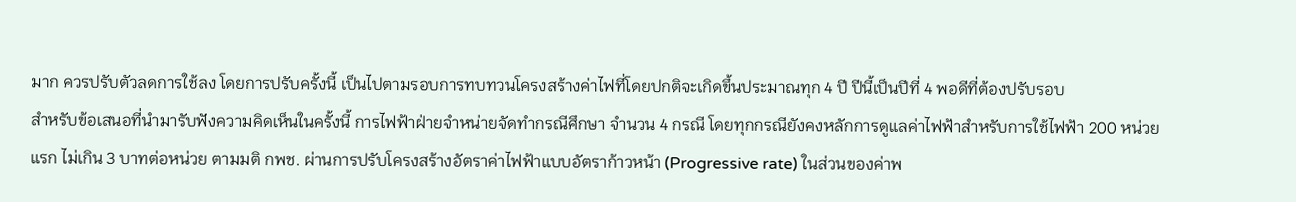มาก ควรปรับตัวลดการใช้ลง โดยการปรับครั้งนี้ เป็นไปตามรอบการทบทวนโครงสร้างค่าไฟที่โดยปกติจะเกิดขึ้นประมาณทุก 4 ปี ปีนี้เป็นปีที่ 4 พอดีที่ต้องปรับรอบ
สำหรับข้อเสนอที่นำมารับฟังความคิดเห็นในครั้งนี้ การไฟฟ้าฝ่ายจำหน่ายจัดทำกรณีศึกษา จำนวน 4 กรณี โดยทุกกรณียังคงหลักการดูแลค่าไฟฟ้าสำหรับการใช้ไฟฟ้า 200 หน่วยแรก ไม่เกิน 3 บาทต่อหน่วย ตามมติ กพช. ผ่านการปรับโครงสร้างอัตราค่าไฟฟ้าแบบอัตราก้าวหน้า (Progressive rate) ในส่วนของค่าพ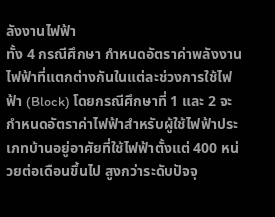ลังงานไฟฟ้า
ทั้ง 4 กรณีศึกษา กำหนดอัตราค่าพลังงานไฟฟ้าที่แตกต่างกันในแต่ละช่วงการใช้ไฟฟ้า (Block) โดยกรณีศึกษาที่ 1 และ 2 จะกำหนดอัตราค่าไฟฟ้าสำหรับผู้ใช้ไฟฟ้าประเภทบ้านอยู่อาศัยที่ใช้ไฟฟ้าตั้งแต่ 400 หน่วยต่อเดือนขึ้นไป สูงกว่าระดับปัจจุ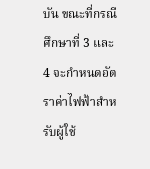บัน ขณะที่กรณีศึกษาที่ 3 และ 4 จะกำหนดอัตราค่าไฟฟ้าสำหรับผู้ใช้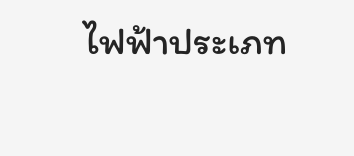ไฟฟ้าประเภท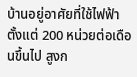บ้านอยู่อาศัยที่ใช้ไฟฟ้าตั้งแต่ 200 หน่วยต่อเดือนขึ้นไป สูงก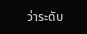ว่าระดับ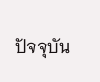ปัจจุบัน